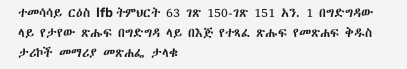ተመሳሳይ ርዕስ lfb ትምህርት 63 ገጽ 150-ገጽ 151 አን. 1 በግድግዳው ላይ የታየው ጽሑፍ በግድግዳ ላይ በእጅ የተጻፈ ጽሑፍ የመጽሐፍ ቅዱስ ታሪኮች መማሪያ መጽሐፌ ታላቁ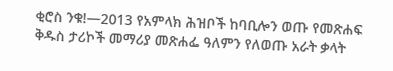ቂሮስ ንቁ!—2013 የአምላክ ሕዝቦች ከባቢሎን ወጡ የመጽሐፍ ቅዱስ ታሪኮች መማሪያ መጽሐፌ ዓለምን የለወጡ አራት ቃላት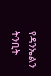የዳንኤልን ትንቢት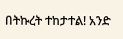በትኩረት ተከታተል! አንድ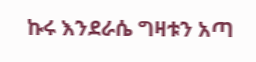ኩሩ እንደራሴ ግዛቱን አጣ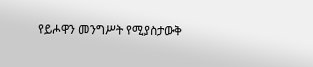የይሖዋን መንግሥት የሚያስታውቅ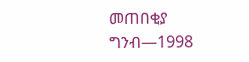መጠበቂያ ግንብ—1998